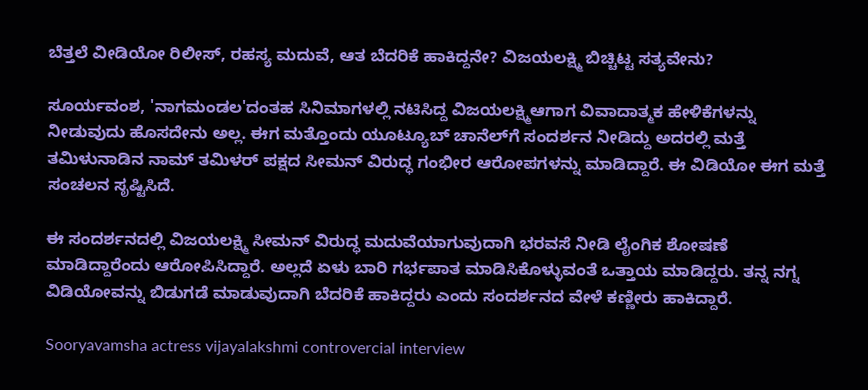ಬೆತ್ತಲೆ ವೀಡಿಯೋ ರಿಲೀಸ್, ರಹಸ್ಯ ಮದುವೆ, ಆತ ಬೆದರಿಕೆ ಹಾಕಿದ್ದನೇ? ವಿಜಯಲಕ್ಷ್ಮಿ ಬಿಚ್ಚಿಟ್ಟ ಸತ್ಯವೇನು?

ಸೂರ್ಯವಂಶ, 'ನಾಗಮಂಡಲ'ದಂತಹ ಸಿನಿಮಾಗಳಲ್ಲಿ ನಟಿಸಿದ್ದ ವಿಜಯಲಕ್ಷ್ಮಿಆಗಾಗ ವಿವಾದಾತ್ಮಕ ಹೇಳಿಕೆಗಳನ್ನು ನೀಡುವುದು ಹೊಸದೇನು ಅಲ್ಲ. ಈಗ ಮತ್ತೊಂದು ಯೂಟ್ಯೂಬ್ ಚಾನೆಲ್‌ಗೆ ಸಂದರ್ಶನ ನೀಡಿದ್ದು ಅದರಲ್ಲಿ ಮತ್ತೆ ತಮಿಳುನಾಡಿನ ನಾಮ್ ತಮಿಳರ್ ಪಕ್ಷದ ಸೀಮನ್ ವಿರುದ್ಧ ಗಂಭೀರ ಆರೋಪಗಳನ್ನು ಮಾಡಿದ್ದಾರೆ. ಈ ವಿಡಿಯೋ ಈಗ ಮತ್ತೆ ಸಂಚಲನ ಸೃಷ್ಟಿಸಿದೆ.

ಈ ಸಂದರ್ಶನದಲ್ಲಿ ವಿಜಯಲಕ್ಷ್ಮಿ ಸೀಮನ್ ವಿರುದ್ಧ ಮದುವೆಯಾಗುವುದಾಗಿ ಭರವಸೆ ನೀಡಿ ಲೈಂಗಿಕ ಶೋಷಣೆ ಮಾಡಿದ್ದಾರೆಂದು ಆರೋಪಿಸಿದ್ದಾರೆ. ಅಲ್ಲದೆ ಏಳು ಬಾರಿ ಗರ್ಭಪಾತ ಮಾಡಿಸಿಕೊಳ್ಳುವಂತೆ ಒತ್ತಾಯ ಮಾಡಿದ್ದರು. ತನ್ನ ನಗ್ನ ವಿಡಿಯೋವನ್ನು ಬಿಡುಗಡೆ ಮಾಡುವುದಾಗಿ ಬೆದರಿಕೆ ಹಾಕಿದ್ದರು ಎಂದು ಸಂದರ್ಶನದ ವೇಳೆ ಕಣ್ಣೀರು ಹಾಕಿದ್ದಾರೆ.

Sooryavamsha actress vijayalakshmi controvercial interview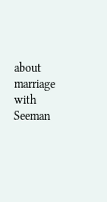about marriage with Seeman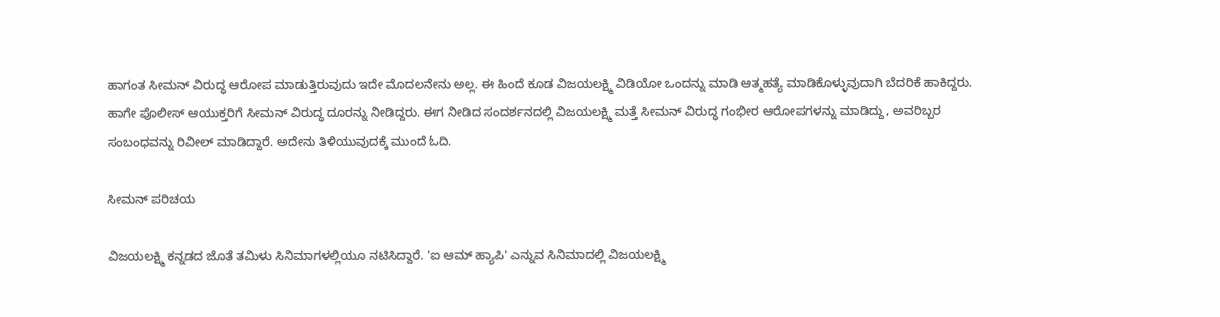ಹಾಗಂತ ಸೀಮನ್ ವಿರುದ್ಧ ಆರೋಪ ಮಾಡುತ್ತಿರುವುದು ಇದೇ ಮೊದಲನೇನು ಅಲ್ಲ. ಈ ಹಿಂದೆ ಕೂಡ ವಿಜಯಲಕ್ಷ್ಮಿ ವಿಡಿಯೋ ಒಂದನ್ನು ಮಾಡಿ ಆತ್ಮಹತ್ಯೆ ಮಾಡಿಕೊಳ್ಳುವುದಾಗಿ ಬೆದರಿಕೆ ಹಾಕಿದ್ದರು. ಹಾಗೇ ಪೊಲೀಸ್ ಆಯುಕ್ತರಿಗೆ ಸೀಮನ್ ವಿರುದ್ಧ ದೂರನ್ನು ನೀಡಿದ್ದರು. ಈಗ ನೀಡಿದ ಸಂದರ್ಶನದಲ್ಲಿ ವಿಜಯಲಕ್ಷ್ಮಿ ಮತ್ತೆ ಸೀಮನ್ ವಿರುದ್ಧ ಗಂಭೀರ ಆರೋಪಗಳನ್ನು ಮಾಡಿದ್ದು, ಅವರಿಬ್ಬರ ಸಂಬಂಧವನ್ನು ರಿವೀಲ್ ಮಾಡಿದ್ದಾರೆ. ಅದೇನು ತಿಳಿಯುವುದಕ್ಕೆ ಮುಂದೆ ಓದಿ.

ಸೀಮನ್ ಪರಿಚಯ

ವಿಜಯಲಕ್ಷ್ಮಿ ಕನ್ನಡದ ಜೊತೆ ತಮಿಳು ಸಿನಿಮಾಗಳಲ್ಲಿಯೂ ನಟಿಸಿದ್ದಾರೆ. 'ಐ ಆಮ್ ಹ್ಯಾಪಿ' ಎನ್ನುವ ಸಿನಿಮಾದಲ್ಲಿ ವಿಜಯಲಕ್ಷ್ಮಿ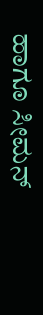ಹಾಗೂ ಸೀಮನ್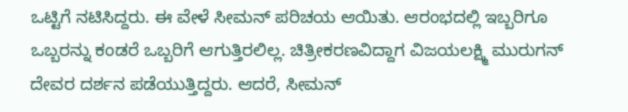ಒಟ್ಟಿಗೆ ನಟಿಸಿದ್ದರು. ಈ ವೇಳೆ ಸೀಮನ್ ಪರಿಚಯ ಆಯಿತು. ಆರಂಭದಲ್ಲಿ ಇಬ್ಬರಿಗೂ ಒಬ್ಬರನ್ನು ಕಂಡರೆ ಒಬ್ಬರಿಗೆ ಆಗುತ್ತಿರಲಿಲ್ಲ. ಚಿತ್ರೀಕರಣವಿದ್ದಾಗ ವಿಜಯಲಕ್ಷ್ಮಿ ಮುರುಗನ್ ದೇವರ ದರ್ಶನ ಪಡೆಯುತ್ತಿದ್ದರು. ಆದರೆ, ಸೀಮನ್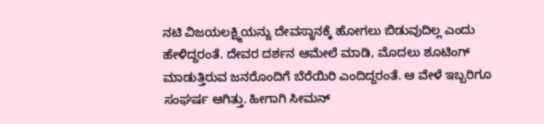ನಟಿ ವಿಜಯಲಕ್ಷ್ಮಿಯನ್ನು ದೇವಸ್ಥಾನಕ್ಕೆ ಹೋಗಲು ಬಿಡುವುದಿಲ್ಲ ಎಂದು ಹೇಳಿದ್ದರಂತೆ. ದೇವರ ದರ್ಶನ ಆಮೇಲೆ ಮಾಡಿ, ಮೊದಲು ಶೂಟಿಂಗ್ ಮಾಡುತ್ತಿರುವ ಜನರೊಂದಿಗೆ ಬೆರೆಯಿರಿ ಎಂದಿದ್ದರಂತೆ. ಆ ವೇಳೆ ಇಬ್ಬರಿಗೂ ಸಂಘರ್ಷ ಆಗಿತ್ತು. ಹೀಗಾಗಿ ಸೀಮನ್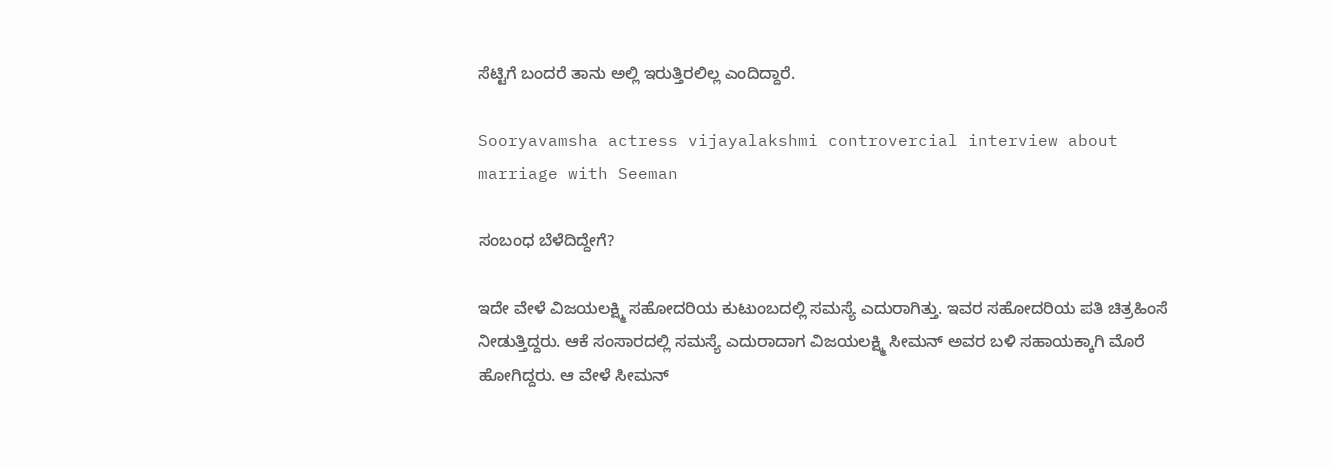ಸೆಟ್ಟಿಗೆ ಬಂದರೆ ತಾನು ಅಲ್ಲಿ ಇರುತ್ತಿರಲಿಲ್ಲ ಎಂದಿದ್ದಾರೆ.

Sooryavamsha actress vijayalakshmi controvercial interview about marriage with Seeman

ಸಂಬಂಧ ಬೆಳೆದಿದ್ದೇಗೆ?

ಇದೇ ವೇಳೆ ವಿಜಯಲಕ್ಷ್ಮಿ ಸಹೋದರಿಯ ಕುಟುಂಬದಲ್ಲಿ ಸಮಸ್ಯೆ ಎದುರಾಗಿತ್ತು. ಇವರ ಸಹೋದರಿಯ ಪತಿ ಚಿತ್ರಹಿಂಸೆ ನೀಡುತ್ತಿದ್ದರು. ಆಕೆ ಸಂಸಾರದಲ್ಲಿ ಸಮಸ್ಯೆ ಎದುರಾದಾಗ ವಿಜಯಲಕ್ಷ್ಮಿ ಸೀಮನ್ ಅವರ ಬಳಿ ಸಹಾಯಕ್ಕಾಗಿ ಮೊರೆ ಹೋಗಿದ್ದರು. ಆ ವೇಳೆ ಸೀಮನ್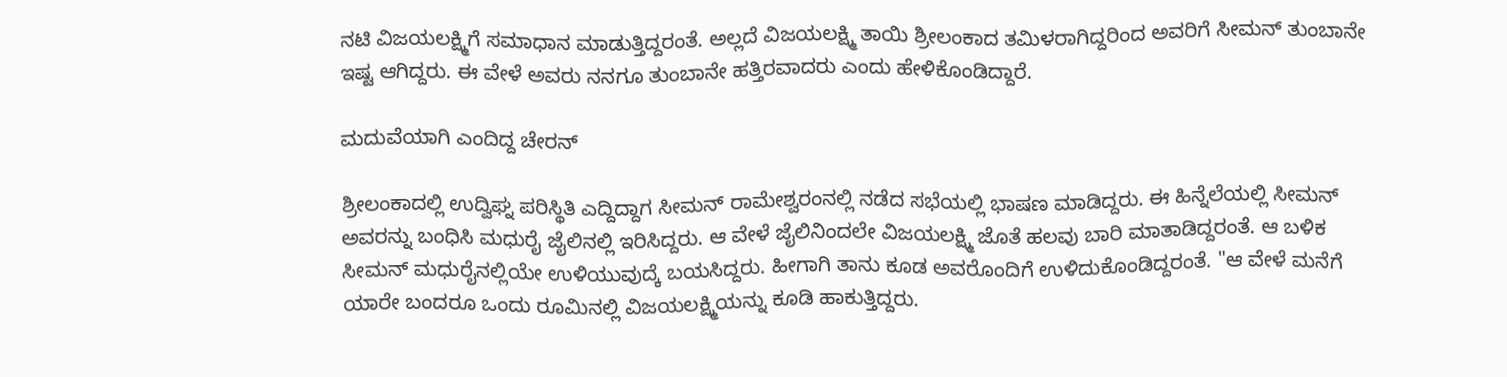ನಟಿ ವಿಜಯಲಕ್ಷ್ಮಿಗೆ ಸಮಾಧಾನ ಮಾಡುತ್ತಿದ್ದರಂತೆ. ಅಲ್ಲದೆ ವಿಜಯಲಕ್ಷ್ಮಿ ತಾಯಿ ಶ್ರೀಲಂಕಾದ ತಮಿಳರಾಗಿದ್ದರಿಂದ ಅವರಿಗೆ ಸೀಮನ್ ತುಂಬಾನೇ ಇಷ್ಟ ಆಗಿದ್ದರು. ಈ ವೇಳೆ ಅವರು ನನಗೂ ತುಂಬಾನೇ ಹತ್ತಿರವಾದರು ಎಂದು ಹೇಳಿಕೊಂಡಿದ್ದಾರೆ.

ಮದುವೆಯಾಗಿ ಎಂದಿದ್ದ ಚೇರನ್

ಶ್ರೀಲಂಕಾದಲ್ಲಿ ಉದ್ವಿಘ್ನ ಪರಿಸ್ಥಿತಿ ಎದ್ದಿದ್ದಾಗ ಸೀಮನ್ ರಾಮೇಶ್ವರಂನಲ್ಲಿ ನಡೆದ ಸಭೆಯಲ್ಲಿ ಭಾಷಣ ಮಾಡಿದ್ದರು. ಈ ಹಿನ್ನೆಲೆಯಲ್ಲಿ ಸೀಮನ್ ಅವರನ್ನು ಬಂಧಿಸಿ ಮಧುರೈ ಜೈಲಿನಲ್ಲಿ ಇರಿಸಿದ್ದರು. ಆ ವೇಳೆ ಜೈಲಿನಿಂದಲೇ ವಿಜಯಲಕ್ಷ್ಮಿ ಜೊತೆ ಹಲವು ಬಾರಿ ಮಾತಾಡಿದ್ದರಂತೆ. ಆ ಬಳಿಕ ಸೀಮನ್ ಮಧುರೈನಲ್ಲಿಯೇ ಉಳಿಯುವುದ್ಕೆ ಬಯಸಿದ್ದರು. ಹೀಗಾಗಿ ತಾನು ಕೂಡ ಅವರೊಂದಿಗೆ ಉಳಿದುಕೊಂಡಿದ್ದರಂತೆ. "ಆ ವೇಳೆ ಮನೆಗೆ ಯಾರೇ ಬಂದರೂ ಒಂದು ರೂಮಿನಲ್ಲಿ ವಿಜಯಲಕ್ಷ್ಮಿಯನ್ನು ಕೂಡಿ ಹಾಕುತ್ತಿದ್ದರು.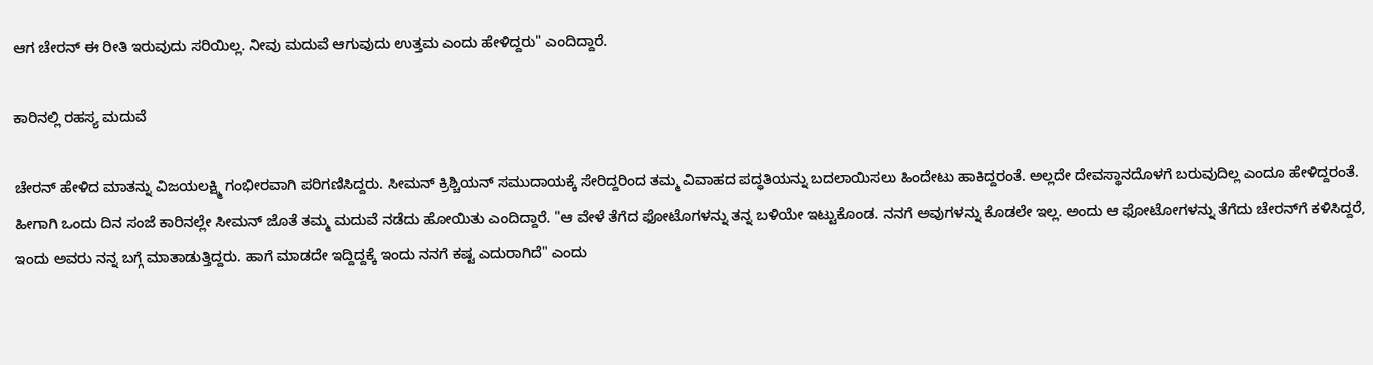ಆಗ ಚೇರನ್ ಈ ರೀತಿ ಇರುವುದು ಸರಿಯಿಲ್ಲ. ನೀವು ಮದುವೆ ಆಗುವುದು ಉತ್ತಮ ಎಂದು ಹೇಳಿದ್ದರು" ಎಂದಿದ್ದಾರೆ.

ಕಾರಿನಲ್ಲಿ ರಹಸ್ಯ ಮದುವೆ

ಚೇರನ್ ಹೇಳಿದ ಮಾತನ್ನು ವಿಜಯಲಕ್ಷ್ಮಿ ಗಂಭೀರವಾಗಿ ಪರಿಗಣಿಸಿದ್ದರು. ಸೀಮನ್ ಕ್ರಿಶ್ಚಿಯನ್ ಸಮುದಾಯಕ್ಕೆ ಸೇರಿದ್ದರಿಂದ ತಮ್ಮ ವಿವಾಹದ ಪದ್ಧತಿಯನ್ನು ಬದಲಾಯಿಸಲು ಹಿಂದೇಟು ಹಾಕಿದ್ದರಂತೆ. ಅಲ್ಲದೇ ದೇವಸ್ಥಾನದೊಳಗೆ ಬರುವುದಿಲ್ಲ ಎಂದೂ ಹೇಳಿದ್ದರಂತೆ. ಹೀಗಾಗಿ ಒಂದು ದಿನ ಸಂಜೆ ಕಾರಿನಲ್ಲೇ ಸೀಮನ್ ಜೊತೆ ತಮ್ಮ ಮದುವೆ ನಡೆದು ಹೋಯಿತು ಎಂದಿದ್ದಾರೆ. "ಆ ವೇಳೆ ತೆಗೆದ ಫೋಟೊಗಳನ್ನು ತನ್ನ ಬಳಿಯೇ ಇಟ್ಟುಕೊಂಡ. ನನಗೆ ಅವುಗಳನ್ನು ಕೊಡಲೇ ಇಲ್ಲ. ಅಂದು ಆ ಫೋಟೋಗಳನ್ನು ತೆಗೆದು ಚೇರನ್‌ಗೆ ಕಳಿಸಿದ್ದರೆ, ಇಂದು ಅವರು ನನ್ನ ಬಗ್ಗೆ ಮಾತಾಡುತ್ತಿದ್ದರು. ಹಾಗೆ ಮಾಡದೇ ಇದ್ದಿದ್ದಕ್ಕೆ ಇಂದು ನನಗೆ ಕಷ್ಟ ಎದುರಾಗಿದೆ" ಎಂದು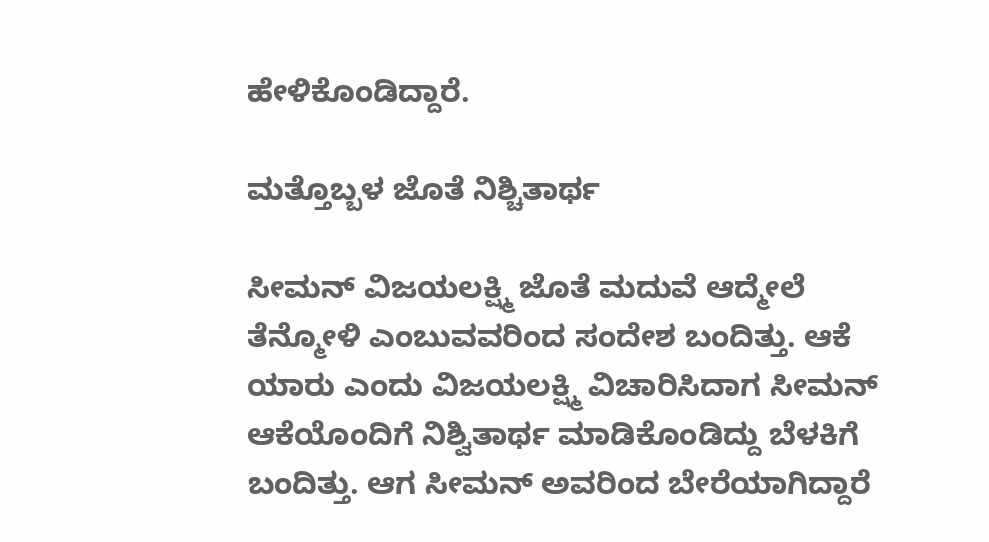ಹೇಳಿಕೊಂಡಿದ್ದಾರೆ.

ಮತ್ತೊಬ್ಬಳ ಜೊತೆ ನಿಶ್ಚಿತಾರ್ಥ

ಸೀಮನ್ ವಿಜಯಲಕ್ಷ್ಮಿ ಜೊತೆ ಮದುವೆ ಆದ್ಮೇಲೆ ತೆನ್ಮೋಳಿ ಎಂಬುವವರಿಂದ ಸಂದೇಶ ಬಂದಿತ್ತು. ಆಕೆ ಯಾರು ಎಂದು ವಿಜಯಲಕ್ಷ್ಮಿ ವಿಚಾರಿಸಿದಾಗ ಸೀಮನ್ ಆಕೆಯೊಂದಿಗೆ ನಿಶ್ವಿತಾರ್ಥ ಮಾಡಿಕೊಂಡಿದ್ದು ಬೆಳಕಿಗೆ ಬಂದಿತ್ತು. ಆಗ ಸೀಮನ್‌ ಅವರಿಂದ ಬೇರೆಯಾಗಿದ್ದಾರೆ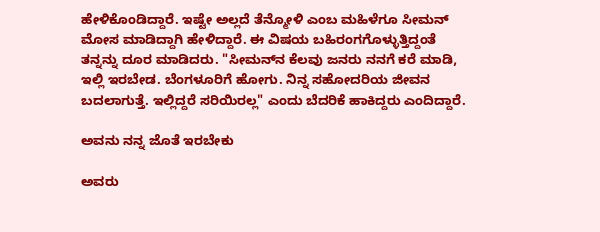ಹೇಳಿಕೊಂಡಿದ್ದಾರೆ. ಇಷ್ಟೇ ಅಲ್ಲದೆ ತೆನ್ಮೋಳಿ ಎಂಬ ಮಹಿಳೆಗೂ ಸೀಮನ್ ಮೋಸ ಮಾಡಿದ್ದಾಗಿ ಹೇಳಿದ್ದಾರೆ. ಈ ವಿಷಯ ಬಹಿರಂಗಗೊಳ್ಳುತ್ತಿದ್ದಂತೆ ತನ್ನನ್ನು ದೂರ ಮಾಡಿದರು. "ಸೀಮನ್‌ನ ಕೆಲವು ಜನರು ನನಗೆ ಕರೆ ಮಾಡಿ, ಇಲ್ಲಿ ಇರಬೇಡ. ಬೆಂಗಳೂರಿಗೆ ಹೋಗು. ನಿನ್ನ ಸಹೋದರಿಯ ಜೀವನ ಬದಲಾಗುತ್ತೆ. ಇಲ್ಲಿದ್ದರೆ ಸರಿಯಿರಲ್ಲ" ಎಂದು ಬೆದರಿಕೆ ಹಾಕಿದ್ದರು ಎಂದಿದ್ದಾರೆ.

ಅವನು ನನ್ನ ಜೊತೆ ಇರಬೇಕು

ಅವರು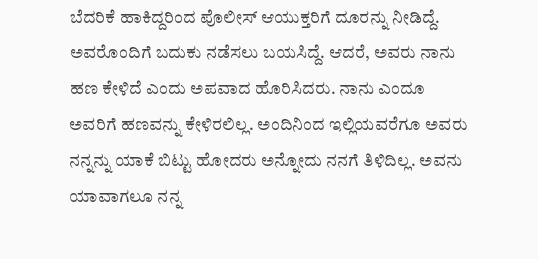ಬೆದರಿಕೆ ಹಾಕಿದ್ದರಿಂದ ಪೊಲೀಸ್ ಆಯುಕ್ತರಿಗೆ ದೂರನ್ನು ನೀಡಿದ್ದೆ. ಅವರೊಂದಿಗೆ ಬದುಕು ನಡೆಸಲು ಬಯಸಿದ್ದೆ. ಆದರೆ, ಅವರು ನಾನು ಹಣ ಕೇಳಿದೆ ಎಂದು ಅಪವಾದ ಹೊರಿಸಿದರು. ನಾನು ಎಂದೂ ಅವರಿಗೆ ಹಣವನ್ನು ಕೇಳಿರಲಿಲ್ಲ. ಅಂದಿನಿಂದ ಇಲ್ಲಿಯವರೆಗೂ ಅವರು ನನ್ನನ್ನು ಯಾಕೆ ಬಿಟ್ಟು ಹೋದರು ಅನ್ನೋದು ನನಗೆ ತಿಳಿದಿಲ್ಲ. ಅವನು ಯಾವಾಗಲೂ ನನ್ನ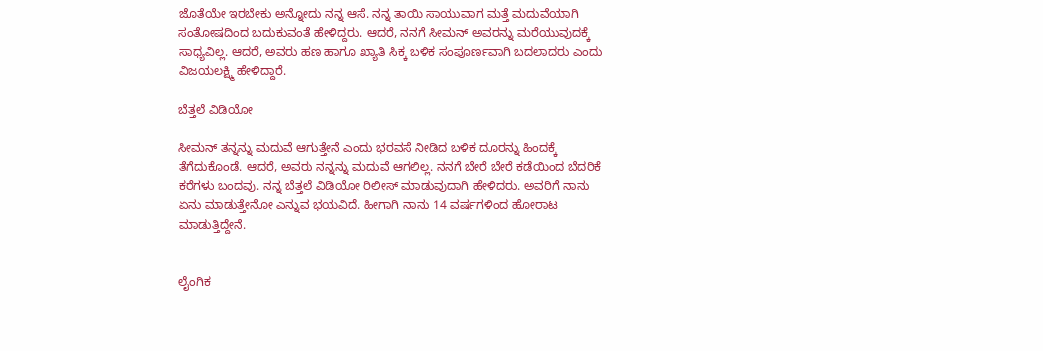ಜೊತೆಯೇ ಇರಬೇಕು ಅನ್ನೋದು ನನ್ನ ಆಸೆ. ನನ್ನ ತಾಯಿ ಸಾಯುವಾಗ ಮತ್ತೆ ಮದುವೆಯಾಗಿ ಸಂತೋಷದಿಂದ ಬದುಕುವಂತೆ ಹೇಳಿದ್ದರು. ಆದರೆ, ನನಗೆ ಸೀಮನ್ ಅವರನ್ನು ಮರೆಯುವುದಕ್ಕೆ ಸಾಧ್ಯವಿಲ್ಲ. ಆದರೆ, ಅವರು ಹಣ ಹಾಗೂ ಖ್ಯಾತಿ ಸಿಕ್ಕ ಬಳಿಕ ಸಂಪೂರ್ಣವಾಗಿ ಬದಲಾದರು ಎಂದು ವಿಜಯಲಕ್ಷ್ಮಿ ಹೇಳಿದ್ದಾರೆ.

ಬೆತ್ತಲೆ ವಿಡಿಯೋ

ಸೀಮನ್ ತನ್ನನ್ನು ಮದುವೆ ಆಗುತ್ತೇನೆ ಎಂದು ಭರವಸೆ ನೀಡಿದ ಬಳಿಕ ದೂರನ್ನು ಹಿಂದಕ್ಕೆ ತೆಗೆದುಕೊಂಡೆ. ಆದರೆ, ಅವರು ನನ್ನನ್ನು ಮದುವೆ ಆಗಲಿಲ್ಲ. ನನಗೆ ಬೇರೆ ಬೇರೆ ಕಡೆಯಿಂದ ಬೆದರಿಕೆ ಕರೆಗಳು ಬಂದವು. ನನ್ನ ಬೆತ್ತಲೆ ವಿಡಿಯೋ ರಿಲೀಸ್ ಮಾಡುವುದಾಗಿ ಹೇಳಿದರು. ಅವರಿಗೆ ನಾನು ಏನು ಮಾಡುತ್ತೇನೋ ಎನ್ನುವ ಭಯವಿದೆ. ಹೀಗಾಗಿ ನಾನು 14 ವರ್ಷಗಳಿಂದ ಹೋರಾಟ ಮಾಡುತ್ತಿದ್ದೇನೆ.


ಲೈಂಗಿಕ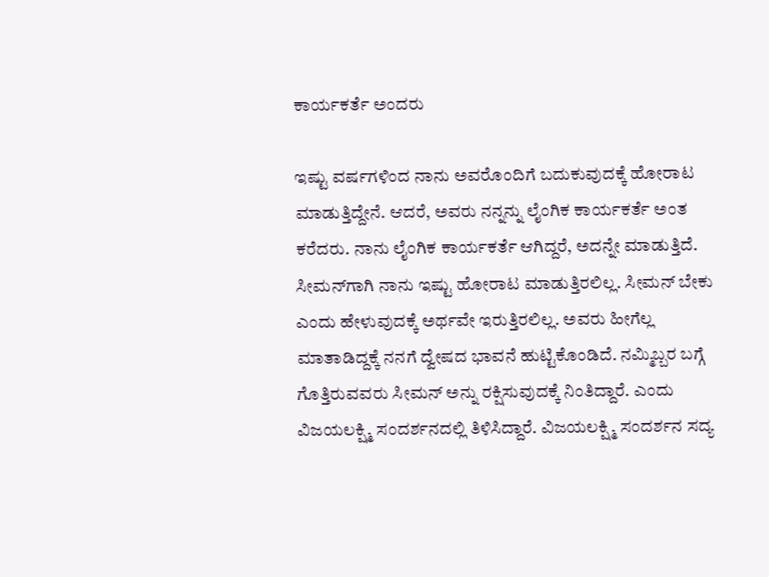ಕಾರ್ಯಕರ್ತೆ ಅಂದರು

ಇಷ್ಟು ವರ್ಷಗಳಿಂದ ನಾನು ಅವರೊಂದಿಗೆ ಬದುಕುವುದಕ್ಕೆ ಹೋರಾಟ ಮಾಡುತ್ತಿದ್ದೇನೆ. ಆದರೆ, ಅವರು ನನ್ನನ್ನು ಲೈಂಗಿಕ ಕಾರ್ಯಕರ್ತೆ ಅಂತ ಕರೆದರು. ನಾನು ಲೈಂಗಿಕ ಕಾರ್ಯಕರ್ತೆ ಆಗಿದ್ದರೆ, ಅದನ್ನೇ ಮಾಡುತ್ತಿದೆ. ಸೀಮನ್‌ಗಾಗಿ ನಾನು ಇಷ್ಟು ಹೋರಾಟ ಮಾಡುತ್ತಿರಲಿಲ್ಲ. ಸೀಮನ್ ಬೇಕು ಎಂದು ಹೇಳುವುದಕ್ಕೆ ಅರ್ಥವೇ ಇರುತ್ತಿರಲಿಲ್ಲ. ಅವರು ಹೀಗೆಲ್ಲ ಮಾತಾಡಿದ್ದಕ್ಕೆ ನನಗೆ ದ್ವೇಷದ ಭಾವನೆ ಹುಟ್ಟಿಕೊಂಡಿದೆ. ನಮ್ಮಿಬ್ಬರ ಬಗ್ಗೆ ಗೊತ್ತಿರುವವರು ಸೀಮನ್‌ ಅನ್ನು ರಕ್ಷಿಸುವುದಕ್ಕೆ ನಿಂತಿದ್ದಾರೆ. ಎಂದು ವಿಜಯಲಕ್ಷ್ಮಿ ಸಂದರ್ಶನದಲ್ಲಿ ತಿಳಿಸಿದ್ದಾರೆ. ವಿಜಯಲಕ್ಷ್ಮಿ ಸಂದರ್ಶನ ಸದ್ಯ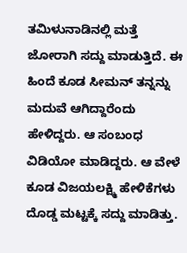ತಮಿಳುನಾಡಿನಲ್ಲಿ ಮತ್ತೆ ಜೋರಾಗಿ ಸದ್ದು ಮಾಡುತ್ತಿದೆ. ಈ ಹಿಂದೆ ಕೂಡ ಸೀಮನ್ ತನ್ನನ್ನು ಮದುವೆ ಆಗಿದ್ದಾರೆಂದು ಹೇಳಿದ್ದರು. ಆ ಸಂಬಂಧ ವಿಡಿಯೋ ಮಾಡಿದ್ದರು. ಆ ವೇಳೆ ಕೂಡ ವಿಜಯಲಕ್ಷ್ಮಿ ಹೇಳಿಕೆಗಳು ದೊಡ್ಡ ಮಟ್ಟಕ್ಕೆ ಸದ್ದು ಮಾಡಿತ್ತು.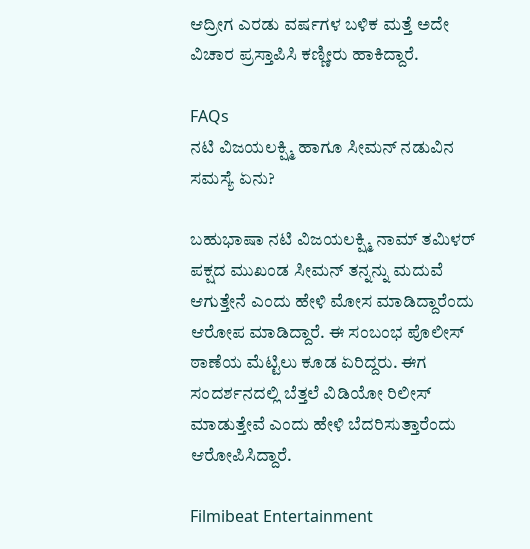ಆದ್ರೀಗ ಎರಡು ವರ್ಷಗಳ ಬಳಿಕ ಮತ್ತೆ ಅದೇ ವಿಚಾರ ಪ್ರಸ್ತಾಪಿಸಿ ಕಣ್ಣೀರು ಹಾಕಿದ್ದಾರೆ.

FAQs
ನಟಿ ವಿಜಯಲಕ್ಷ್ಮಿ ಹಾಗೂ ಸೀಮನ್ ನಡುವಿನ ಸಮಸ್ಯೆ ಏನು?

ಬಹುಭಾಷಾ ನಟಿ ವಿಜಯಲಕ್ಷ್ಮಿ ನಾಮ್ ತಮಿಳರ್ ಪಕ್ಷದ ಮುಖಂಡ ಸೀಮನ್ ತನ್ನನ್ನು ಮದುವೆ ಆಗುತ್ತೇನೆ ಎಂದು ಹೇಳಿ ಮೋಸ ಮಾಡಿದ್ದಾರೆಂದು ಆರೋಪ ಮಾಡಿದ್ದಾರೆ. ಈ ಸಂಬಂಭ ಪೊಲೀಸ್ ಠಾಣೆಯ ಮೆಟ್ಟಿಲು ಕೂಡ ಏರಿದ್ದರು. ಈಗ ಸಂದರ್ಶನದಲ್ಲಿ ಬೆತ್ತಲೆ ವಿಡಿಯೋ ರಿಲೀಸ್ ಮಾಡುತ್ತೇವೆ ಎಂದು ಹೇಳಿ ಬೆದರಿಸುತ್ತಾರೆಂದು ಆರೋಪಿಸಿದ್ದಾರೆ.

Filmibeat Entertainment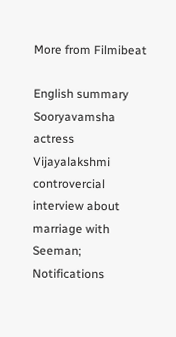More from Filmibeat

English summary
Sooryavamsha actress Vijayalakshmi controvercial interview about marriage with Seeman;
Notifications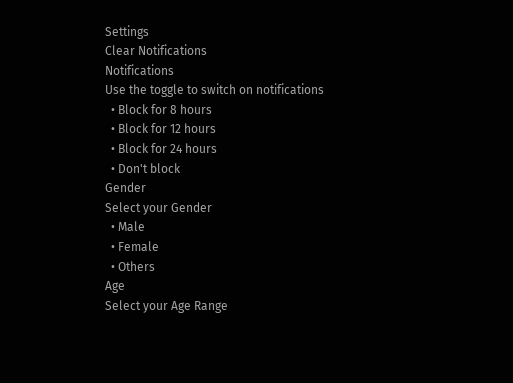Settings
Clear Notifications
Notifications
Use the toggle to switch on notifications
  • Block for 8 hours
  • Block for 12 hours
  • Block for 24 hours
  • Don't block
Gender
Select your Gender
  • Male
  • Female
  • Others
Age
Select your Age Range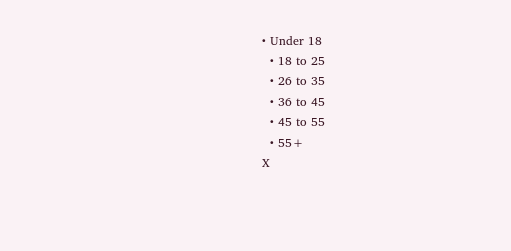• Under 18
  • 18 to 25
  • 26 to 35
  • 36 to 45
  • 45 to 55
  • 55+
X